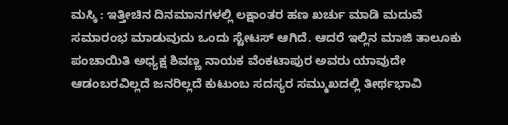ಮಸ್ಕಿ : ಇತ್ತೀಚಿನ ದಿನಮಾನಗಳಲ್ಲಿ ಲಕ್ಷಾಂತರ ಹಣ ಖರ್ಚು ಮಾಡಿ ಮದುವೆ ಸಮಾರಂಭ ಮಾಡುವುದು ಒಂದು ಸ್ಟೇಟಸ್ ಆಗಿದೆ. ಆದರೆ ಇಲ್ಲಿನ ಮಾಜಿ ತಾಲೂಕು ಪಂಚಾಯಿತಿ ಅಧ್ಯಕ್ಷ ಶಿವಣ್ಣ ನಾಯಕ ವೆಂಕಟಾಪುರ ಅವರು ಯಾವುದೇ ಆಡಂಬರವಿಲ್ಲದೆ ಜನರಿಲ್ಲದೆ ಕುಟುಂಬ ಸದಸ್ಯರ ಸಮ್ಮುಖದಲ್ಲಿ ತೀರ್ಥಭಾವಿ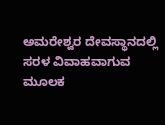ಅಮರೇಶ್ವರ ದೇವಸ್ಥಾನದಲ್ಲಿ ಸರಳ ವಿವಾಹವಾಗುವ ಮೂಲಕ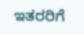ಇತರರಿಗೆ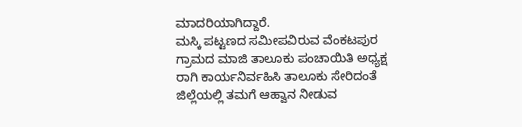ಮಾದರಿಯಾಗಿದ್ದಾರೆ.
ಮಸ್ಕಿ ಪಟ್ಟಣದ ಸಮೀಪವಿರುವ ವೆಂಕಟಪುರ ಗ್ರಾಮದ ಮಾಜಿ ತಾಲೂಕು ಪಂಚಾಯಿತಿ ಅಧ್ಯಕ್ಷ ರಾಗಿ ಕಾರ್ಯನಿರ್ವಹಿಸಿ ತಾಲೂಕು ಸೇರಿದಂತೆ ಜಿಲ್ಲೆಯಲ್ಲಿ ತಮಗೆ ಆಹ್ವಾನ ನೀಡುವ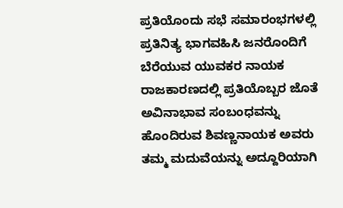ಪ್ರತಿಯೊಂದು ಸಭೆ ಸಮಾರಂಭಗಳಲ್ಲಿ ಪ್ರತಿನಿತ್ಯ ಭಾಗವಹಿಸಿ ಜನರೊಂದಿಗೆ ಬೆರೆಯುವ ಯುವಕರ ನಾಯಕ ರಾಜಕಾರಣದಲ್ಲಿ ಪ್ರತಿಯೊಬ್ಬರ ಜೊತೆ ಅವಿನಾಭಾವ ಸಂಬಂಧವನ್ನು ಹೊಂದಿರುವ ಶಿವಣ್ಣನಾಯಕ ಅವರು ತಮ್ಮ ಮದುವೆಯನ್ನು ಅದ್ದೂರಿಯಾಗಿ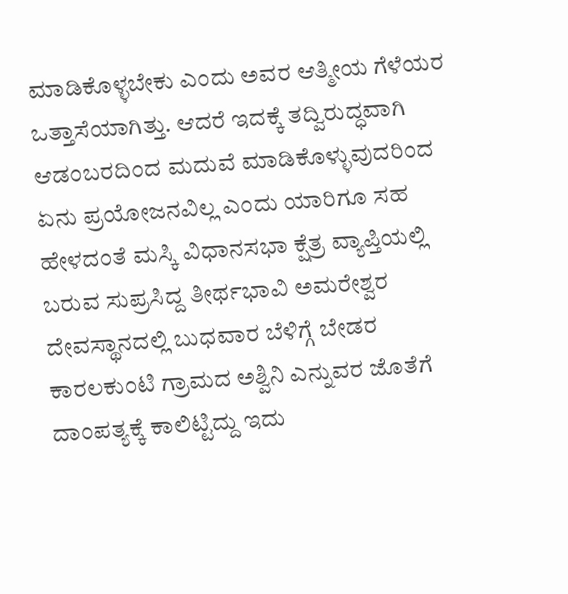ಮಾಡಿಕೊಳ್ಳಬೇಕು ಎಂದು ಅವರ ಆತ್ಮೀಯ ಗೆಳೆಯರ ಒತ್ತಾಸೆಯಾಗಿತ್ತು. ಆದರೆ ಇದಕ್ಕೆ ತದ್ವಿರುದ್ಧವಾಗಿ ಆಡಂಬರದಿಂದ ಮದುವೆ ಮಾಡಿಕೊಳ್ಳುವುದರಿಂದ ಏನು ಪ್ರಯೋಜನವಿಲ್ಲ ಎಂದು ಯಾರಿಗೂ ಸಹ ಹೇಳದಂತೆ ಮಸ್ಕಿ ವಿಧಾನಸಭಾ ಕ್ಷೆತ್ರ ವ್ಯಾಪ್ತಿಯಲ್ಲಿ ಬರುವ ಸುಪ್ರಸಿದ್ದ ತೀರ್ಥಭಾವಿ ಅಮರೇಶ್ವರ ದೇವಸ್ಥಾನದಲ್ಲಿ ಬುಧವಾರ ಬೆಳಿಗ್ಗೆ ಬೇಡರ ಕಾರಲಕುಂಟಿ ಗ್ರಾಮದ ಅಶ್ವಿನಿ ಎನ್ನುವರ ಜೊತೆಗೆ ದಾಂಪತ್ಯಕ್ಕೆ ಕಾಲಿಟ್ಟಿದ್ದು ಇದು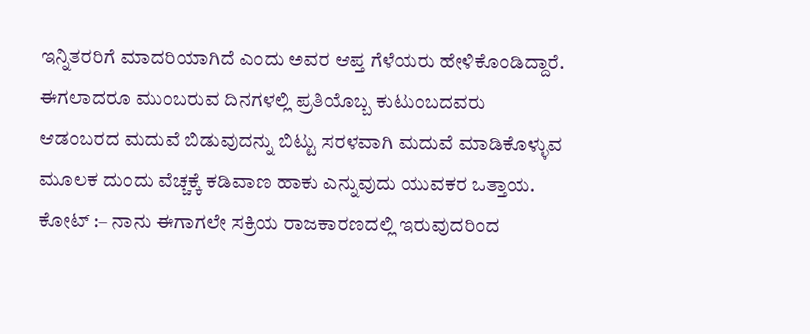ಇನ್ನಿತರರಿಗೆ ಮಾದರಿಯಾಗಿದೆ ಎಂದು ಅವರ ಆಪ್ತ ಗೆಳೆಯರು ಹೇಳಿಕೊಂಡಿದ್ದಾರೆ. ಈಗಲಾದರೂ ಮುಂಬರುವ ದಿನಗಳಲ್ಲಿ ಪ್ರತಿಯೊಬ್ಬ ಕುಟುಂಬದವರು ಆಡಂಬರದ ಮದುವೆ ಬಿಡುವುದನ್ನು ಬಿಟ್ಟು ಸರಳವಾಗಿ ಮದುವೆ ಮಾಡಿಕೊಳ್ಳುವ ಮೂಲಕ ದುಂದು ವೆಚ್ಚಕ್ಕೆ ಕಡಿವಾಣ ಹಾಕು ಎನ್ನುವುದು ಯುವಕರ ಒತ್ತಾಯ.
ಕೋಟ್ :– ನಾನು ಈಗಾಗಲೇ ಸಕ್ರಿಯ ರಾಜಕಾರಣದಲ್ಲಿ ಇರುವುದರಿಂದ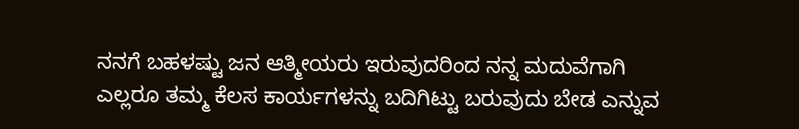ನನಗೆ ಬಹಳಷ್ಟು ಜನ ಆತ್ಮೀಯರು ಇರುವುದರಿಂದ ನನ್ನ ಮದುವೆಗಾಗಿ ಎಲ್ಲರೂ ತಮ್ಮ ಕೆಲಸ ಕಾರ್ಯಗಳನ್ನು ಬದಿಗಿಟ್ಟು ಬರುವುದು ಬೇಡ ಎನ್ನುವ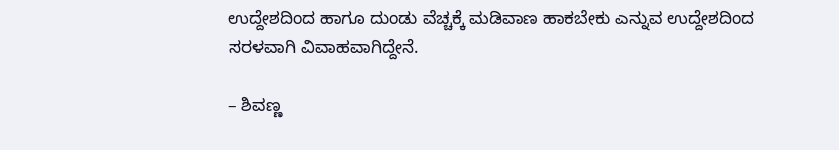ಉದ್ದೇಶದಿಂದ ಹಾಗೂ ದುಂಡು ವೆಚ್ಚಕ್ಕೆ ಮಡಿವಾಣ ಹಾಕಬೇಕು ಎನ್ನುವ ಉದ್ದೇಶದಿಂದ ಸರಳವಾಗಿ ವಿವಾಹವಾಗಿದ್ದೇನೆ.

– ಶಿವಣ್ಣ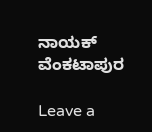ನಾಯಕ್ ವೆಂಕಟಾಪುರ

Leave a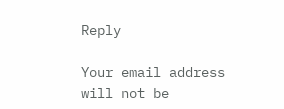Reply

Your email address will not be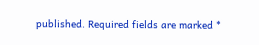published. Required fields are marked *